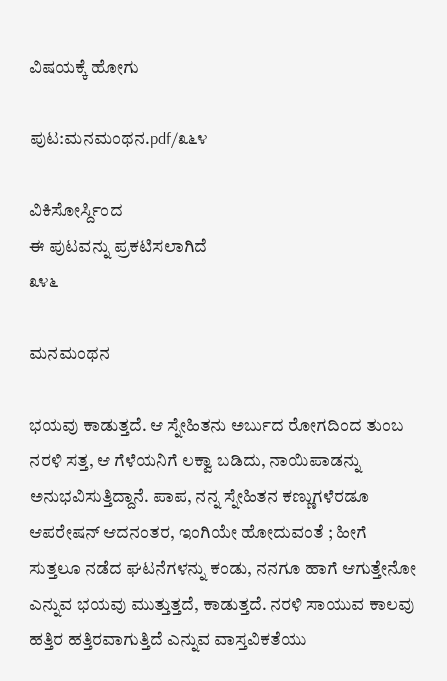ವಿಷಯಕ್ಕೆ ಹೋಗು

ಪುಟ:ಮನಮಂಥನ.pdf/೩೬೪

ವಿಕಿಸೋರ್ಸ್ದಿಂದ
ಈ ಪುಟವನ್ನು ಪ್ರಕಟಿಸಲಾಗಿದೆ
೩೪೬

ಮನಮಂಥನ

ಭಯವು ಕಾಡುತ್ತದೆ. ಆ ಸ್ನೇಹಿತನು ಅರ್ಬುದ ರೋಗದಿಂದ ತುಂಬ ನರಳಿ ಸತ್ತ, ಆ ಗೆಳೆಯನಿಗೆ ಲಕ್ವಾ ಬಡಿದು, ನಾಯಿಪಾಡನ್ನು ಅನುಭವಿಸುತ್ತಿದ್ದಾನೆ. ಪಾಪ, ನನ್ನ ಸ್ನೇಹಿತನ ಕಣ್ಣುಗಳೆರಡೂ ಆಪರೇಷನ್ ಆದನಂತರ, ಇಂಗಿಯೇ ಹೋದುವಂತೆ ; ಹೀಗೆ ಸುತ್ತಲೂ ನಡೆದ ಘಟನೆಗಳನ್ನು ಕಂಡು, ನನಗೂ ಹಾಗೆ ಆಗುತ್ತೇನೋ ಎನ್ನುವ ಭಯವು ಮುತ್ತುತ್ತದೆ, ಕಾಡುತ್ತದೆ. ನರಳಿ ಸಾಯುವ ಕಾಲವು ಹತ್ತಿರ ಹತ್ತಿರವಾಗುತ್ತಿದೆ ಎನ್ನುವ ವಾಸ್ತವಿಕತೆಯು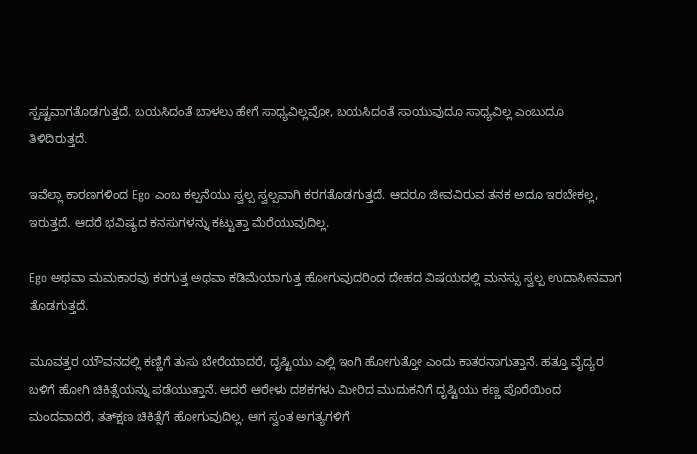ಸ್ಪಷ್ಟವಾಗತೊಡಗುತ್ತದೆ. ಬಯಸಿದಂತೆ ಬಾಳಲು ಹೇಗೆ ಸಾಧ್ಯವಿಲ್ಲವೋ, ಬಯಸಿದಂತೆ ಸಾಯುವುದೂ ಸಾಧ್ಯವಿಲ್ಲ ಎಂಬುದೂ ತಿಳಿದಿರುತ್ತದೆ.

ಇವೆಲ್ಲಾ ಕಾರಣಗಳಿಂದ Ego ಎಂಬ ಕಲ್ಪನೆಯು ಸ್ವಲ್ಪ ಸ್ವಲ್ಪವಾಗಿ ಕರಗತೊಡಗುತ್ತದೆ. ಆದರೂ ಜೀವವಿರುವ ತನಕ ಅದೂ ಇರಬೇಕಲ್ಲ, ಇರುತ್ತದೆ. ಆದರೆ ಭವಿಷ್ಯದ ಕನಸುಗಳನ್ನು ಕಟ್ಟುತ್ತಾ ಮೆರೆಯುವುದಿಲ್ಲ.

Ego ಅಥವಾ ಮಮಕಾರವು ಕರಗುತ್ತ ಅಥವಾ ಕಡಿಮೆಯಾಗುತ್ತ ಹೋಗುವುದರಿಂದ ದೇಹದ ವಿಷಯದಲ್ಲಿ ಮನಸ್ಸು ಸ್ವಲ್ಪ ಉದಾಸೀನವಾಗ ತೊಡಗುತ್ತದೆ.

ಮೂವತ್ತರ ಯೌವನದಲ್ಲಿ ಕಣ್ಣಿಗೆ ತುಸು ಬೇರೆಯಾದರೆ, ದೃಷ್ಟಿಯು ಎಲ್ಲಿ ಇಂಗಿ ಹೋಗುತ್ತೋ ಎಂದು ಕಾತರನಾಗುತ್ತಾನೆ. ಹತ್ತೂ ವೈದ್ಯರ ಬಳಿಗೆ ಹೋಗಿ ಚಿಕಿತ್ಸೆಯನ್ನು ಪಡೆಯುತ್ತಾನೆ. ಆದರೆ ಆರೇಳು ದಶಕಗಳು ಮೀರಿದ ಮುದುಕನಿಗೆ ದೃಷ್ಟಿಯು ಕಣ್ಣ ಪೊರೆಯಿಂದ ಮಂದವಾದರೆ, ತತ್‌ಕ್ಷಣ ಚಿಕಿತ್ಸೆಗೆ ಹೋಗುವುದಿಲ್ಲ. ಆಗ ಸ್ವಂತ ಅಗತ್ಯಗಳಿಗೆ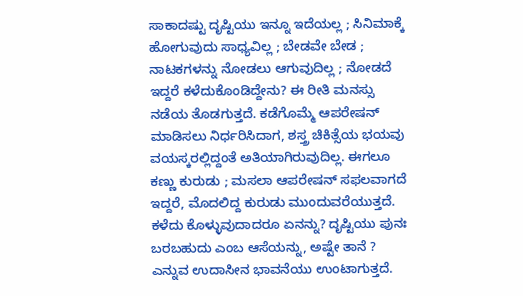ಸಾಕಾದಷ್ಟು ದೃಷ್ಟಿಯು ಇನ್ನೂ ಇದೆಯಲ್ಲ ; ಸಿನಿಮಾಕ್ಕೆ ಹೋಗುವುದು ಸಾಧ್ಯವಿಲ್ಲ ; ಬೇಡವೇ ಬೇಡ ; ನಾಟಕಗಳನ್ನು ನೋಡಲು ಆಗುವುದಿಲ್ಲ ; ನೋಡದೆ ಇದ್ದರೆ ಕಳೆದುಕೊಂಡಿದ್ದೇನು? ಈ ರೀತಿ ಮನಸ್ಸು ನಡೆಯ ತೊಡಗುತ್ತದೆ. ಕಡೆಗೊಮ್ಮೆ ಆಪರೇಷನ್ ಮಾಡಿಸಲು ನಿರ್ಧರಿಸಿದಾಗ, ಶಸ್ತ್ರ ಚಿಕಿತ್ಸೆಯ ಭಯವು ವಯಸ್ಕರಲ್ಲಿದ್ದಂತೆ ಅತಿಯಾಗಿರುವುದಿಲ್ಲ. ಈಗಲೂ ಕಣ್ಣು ಕುರುಡು ; ಮಸಲಾ ಆಪರೇಷನ್ ಸಫಲವಾಗದೆ ಇದ್ದರೆ, ಮೊದಲಿದ್ದ ಕುರುಡು ಮುಂದುವರೆಯುತ್ತದೆ. ಕಳೆದು ಕೊಳ್ಳುವುದಾದರೂ ಏನನ್ನು? ದೃಷ್ಟಿಯು ಪುನಃ ಬರಬಹುದು ಎಂಬ ಆಸೆಯನ್ನು, ಅಷ್ಟೇ ತಾನೆ ? ಎನ್ನುವ ಉದಾಸೀನ ಭಾವನೆಯು ಉಂಟಾಗುತ್ತದೆ.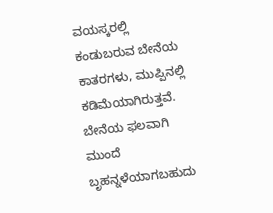ವಯಸ್ಕರಲ್ಲಿ ಕಂಡುಬರುವ ಬೇನೆಯ ಕಾತರಗಳು, ಮುಪ್ಪಿನಲ್ಲಿ ಕಡಿಮೆಯಾಗಿರುತ್ತವೆ. ಬೇನೆಯ ಫಲವಾಗಿ ಮುಂದೆ ಬೃಹನ್ನಳೆಯಾಗಬಹುದು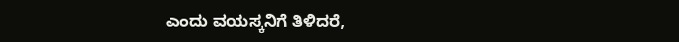ಎಂದು ವಯಸ್ಕನಿಗೆ ತಿಳಿದರೆ,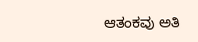ಆತಂಕವು ಅತಿ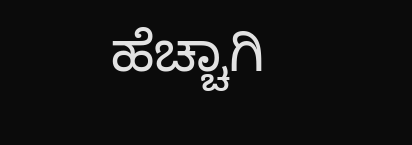ಹೆಚ್ಚಾಗಿ